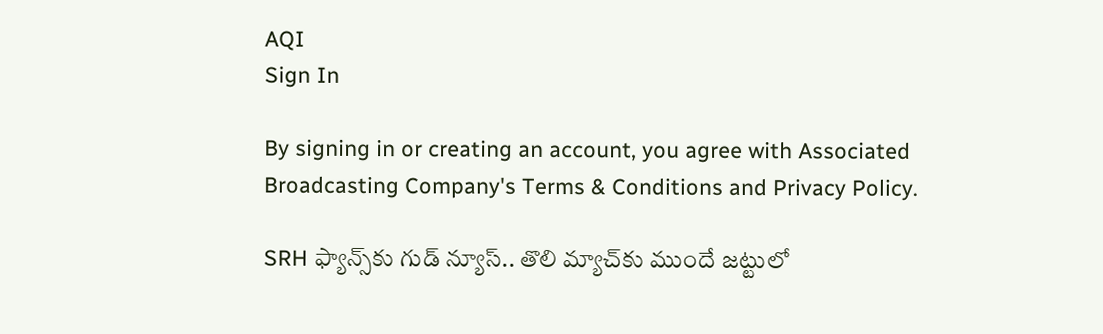AQI
Sign In

By signing in or creating an account, you agree with Associated Broadcasting Company's Terms & Conditions and Privacy Policy.

SRH ఫ్యాన్స్‌కు గుడ్ న్యూస్.. తొలి మ్యాచ్‌కు ముందే జట్టులో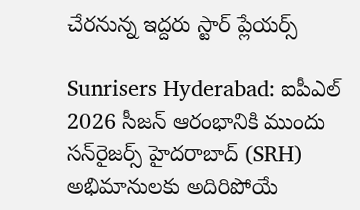చేరనున్న ఇద్దరు స్టార్ ప్లేయర్స్

Sunrisers Hyderabad: ఐపీఎల్ 2026 సీజన్ ఆరంభానికి ముందు సన్‌రైజర్స్ హైదరాబాద్ (SRH) అభిమానులకు అదిరిపోయే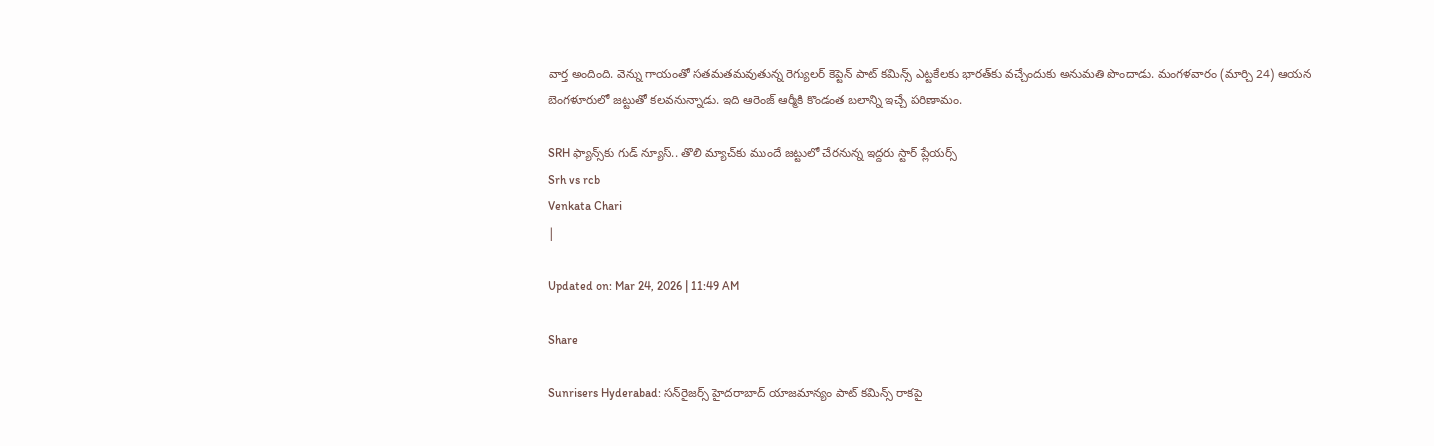వార్త అందింది. వెన్ను గాయంతో సతమతమవుతున్న రెగ్యులర్ కెప్టెన్ పాట్ కమిన్స్ ఎట్టకేలకు భారత్‌కు వచ్చేందుకు అనుమతి పొందాడు. మంగళవారం (మార్చి 24) ఆయన బెంగళూరులో జట్టుతో కలవనున్నాడు. ఇది ఆరెంజ్ ఆర్మీకి కొండంత బలాన్ని ఇచ్చే పరిణామం.

SRH ఫ్యాన్స్‌కు గుడ్ న్యూస్.. తొలి మ్యాచ్‌కు ముందే జట్టులో చేరనున్న ఇద్దరు స్టార్ ప్లేయర్స్
Srh vs rcb
Venkata Chari
|

Updated on: Mar 24, 2026 | 11:49 AM

Share

Sunrisers Hyderabad: సన్‌రైజర్స్ హైదరాబాద్ యాజమాన్యం పాట్ కమిన్స్ రాకపై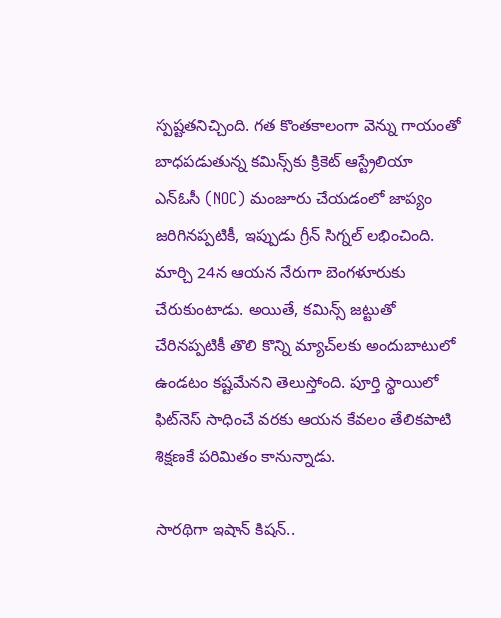స్పష్టతనిచ్చింది. గత కొంతకాలంగా వెన్ను గాయంతో బాధపడుతున్న కమిన్స్‌కు క్రికెట్ ఆస్ట్రేలియా ఎన్‌ఓసీ (NOC) మంజూరు చేయడంలో జాప్యం జరిగినప్పటికీ, ఇప్పుడు గ్రీన్ సిగ్నల్ లభించింది. మార్చి 24న ఆయన నేరుగా బెంగళూరుకు చేరుకుంటాడు. అయితే, కమిన్స్ జట్టుతో చేరినప్పటికీ తొలి కొన్ని మ్యాచ్‌లకు అందుబాటులో ఉండటం కష్టమేనని తెలుస్తోంది. పూర్తి స్థాయిలో ఫిట్‌నెస్ సాధించే వరకు ఆయన కేవలం తేలికపాటి శిక్షణకే పరిమితం కానున్నాడు.

సారథిగా ఇషాన్ కిషన్..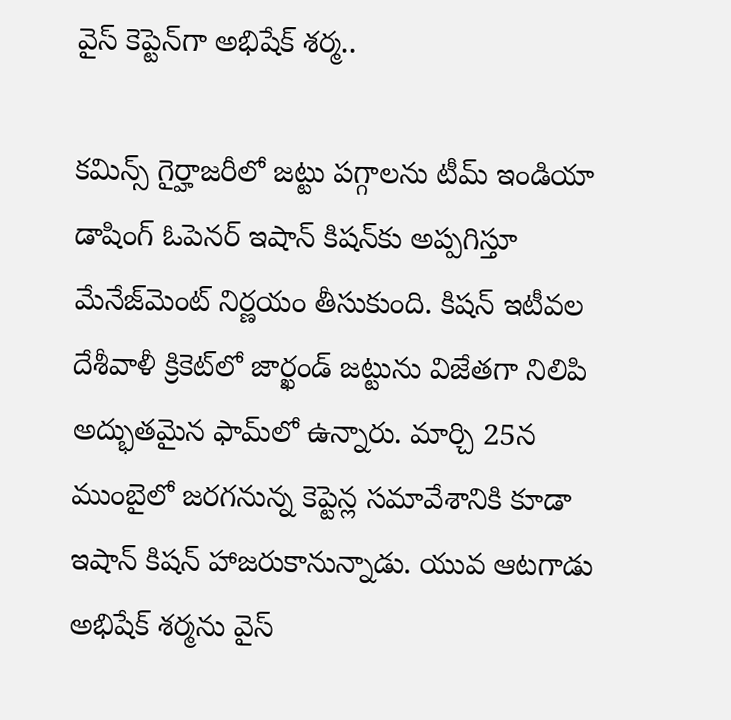వైస్ కెప్టెన్‌గా అభిషేక్ శర్మ..

కమిన్స్ గైర్హాజరీలో జట్టు పగ్గాలను టీమ్ ఇండియా డాషింగ్ ఓపెనర్ ఇషాన్ కిషన్‌కు అప్పగిస్తూ మేనేజ్‌మెంట్ నిర్ణయం తీసుకుంది. కిషన్ ఇటీవల దేశీవాళీ క్రికెట్‌లో జార్ఖండ్ జట్టును విజేతగా నిలిపి అద్భుతమైన ఫామ్‌లో ఉన్నారు. మార్చి 25న ముంబైలో జరగనున్న కెప్టెన్ల సమావేశానికి కూడా ఇషాన్ కిషన్ హాజరుకానున్నాడు. యువ ఆటగాడు అభిషేక్ శర్మను వైస్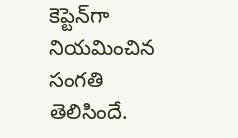కెప్టెన్‌గా నియమించిన సంగతి తెలిసిందే.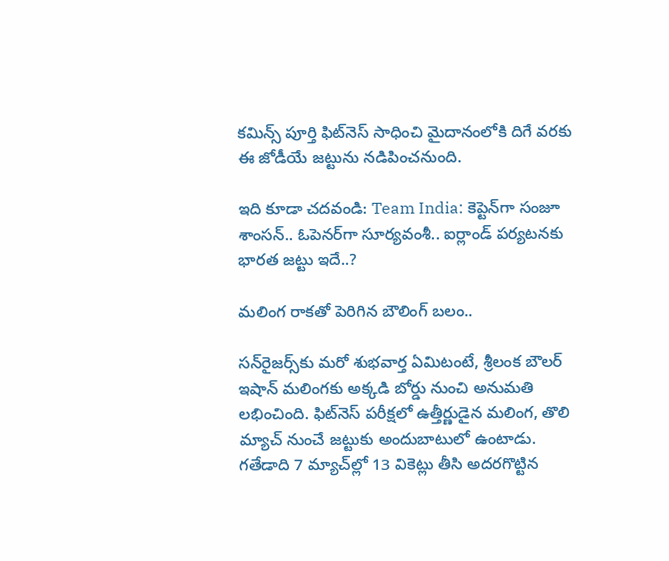కమిన్స్ పూర్తి ఫిట్‌నెస్ సాధించి మైదానంలోకి దిగే వరకు ఈ జోడీయే జట్టును నడిపించనుంది.

ఇది కూడా చదవండి: Team India: కెప్టెన్‌గా సంజూ శాంసన్.. ఓపెనర్‌గా సూర్యవంశీ.. ఐర్లాండ్ పర్యటనకు భారత జట్టు ఇదే..?

మలింగ రాకతో పెరిగిన బౌలింగ్ బలం..

సన్‌రైజర్స్‌కు మరో శుభవార్త ఏమిటంటే, శ్రీలంక బౌలర్ ఇషాన్ మలింగకు అక్కడి బోర్డు నుంచి అనుమతి లభించింది. ఫిట్‌నెస్ పరీక్షలో ఉత్తీర్ణుడైన మలింగ, తొలి మ్యాచ్ నుంచే జట్టుకు అందుబాటులో ఉంటాడు. గతేడాది 7 మ్యాచ్‌ల్లో 13 వికెట్లు తీసి అదరగొట్టిన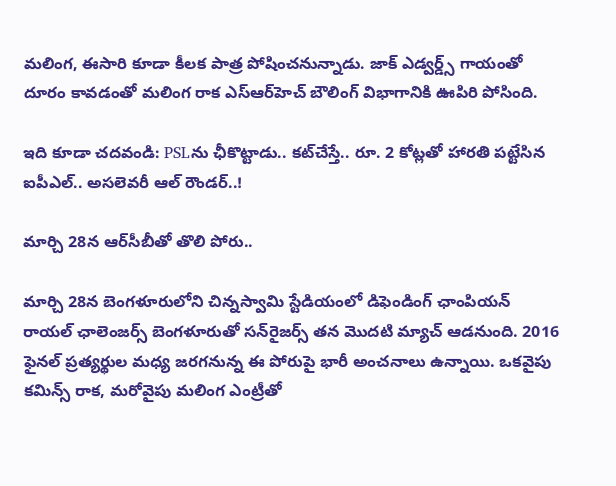మలింగ, ఈసారి కూడా కీలక పాత్ర పోషించనున్నాడు. జాక్ ఎడ్వర్డ్స్ గాయంతో దూరం కావడంతో మలింగ రాక ఎస్‌ఆర్‌హెచ్ బౌలింగ్ విభాగానికి ఊపిరి పోసింది.

ఇది కూడా చదవండి: PSLను ఛీకొట్టాడు.. కట్‌చేస్తే.. రూ. 2 కోట్లతో హారతి పట్టేసిన ఐపీఎల్.. అసలెవరీ ఆల్ రౌండర్..!

మార్చి 28న ఆర్‌సీబీతో తొలి పోరు..

మార్చి 28న బెంగళూరులోని చిన్నస్వామి స్టేడియంలో డిఫెండింగ్ ఛాంపియన్ రాయల్ ఛాలెంజర్స్ బెంగళూరుతో సన్‌రైజర్స్ తన మొదటి మ్యాచ్ ఆడనుంది. 2016 ఫైనల్ ప్రత్యర్థుల మధ్య జరగనున్న ఈ పోరుపై భారీ అంచనాలు ఉన్నాయి. ఒకవైపు కమిన్స్ రాక, మరోవైపు మలింగ ఎంట్రీతో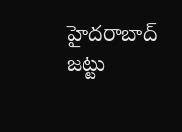హైదరాబాద్ జట్టు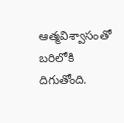ఆత్మవిశ్వాసంతో బరిలోకి దిగుతోంది.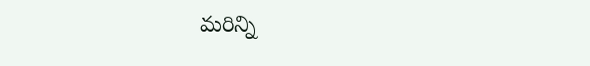మరిన్ని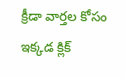క్రీడా వార్తల కోసం ఇక్కడ క్లిక్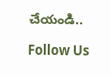చేయండి..

Follow Us